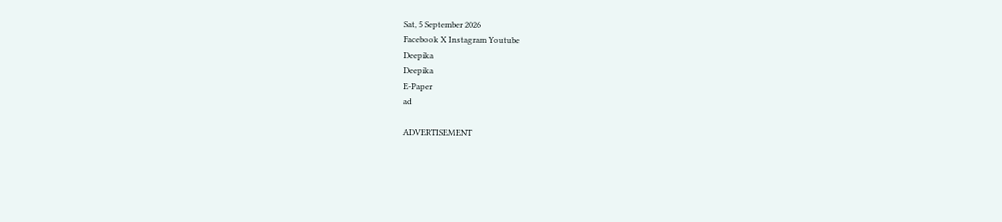Sat, 5 September 2026
Facebook X Instagram Youtube
Deepika
Deepika
E-Paper
ad

ADVERTISEMENT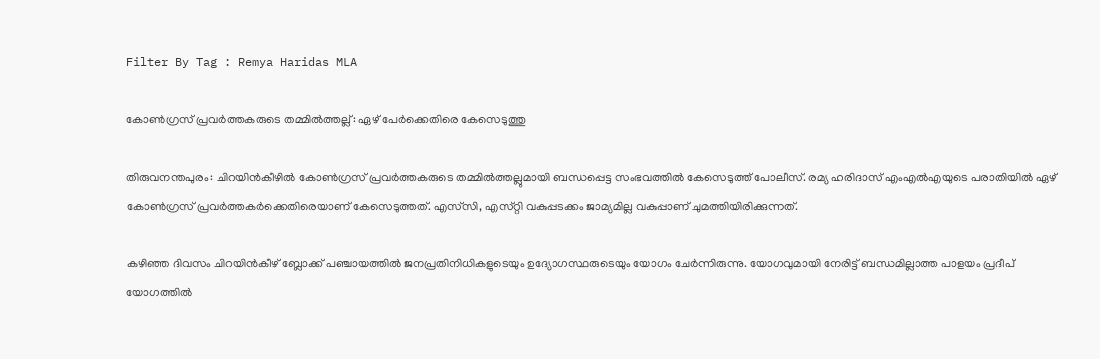Filter By Tag : Remya Haridas MLA

കോൺഗ്രസ് പ്രവർത്തകരുടെ തമ്മിൽത്തല്ല്: ഏഴ് പേർക്കെതിരെ കേസെടുത്തു

തിരുവനന്തപുരം: ചിറയിൻകീഴിൽ കോൺഗ്രസ് പ്രവർ‌ത്തകരുടെ തമ്മിൽത്തല്ലുമായി ബന്ധപ്പെട്ട സംഭവത്തിൽ കേസെടുത്ത് പോലീസ്. രമ്യ ഹരിദാസ് എംഎൽഎയുടെ പരാതിയിൽ ഏഴ് കോൺഗ്രസ് പ്രവർത്തകർ‌ക്കെതിരെയാണ് കേസെടുത്തത്. എസ്‍സി, എസ്‌റ്റി വകുപ്പടക്കം ജാമ്യമില്ല വകുപ്പാണ് ചുമത്തിയിരിക്കുന്നത്.

കഴിഞ്ഞ ദിവസം ചിറയിൻകീഴ് ബ്ലോക്ക് പഞ്ചായത്തിൽ ജനപ്രതിനിധികളുടെയും ഉദ്യോഗസ്ഥരുടെയും യോഗം ചേർന്നിരുന്നു. യോഗവുമായി നേരിട്ട് ബന്ധമില്ലാത്ത പാളയം പ്രദീപ് യോഗത്തിൽ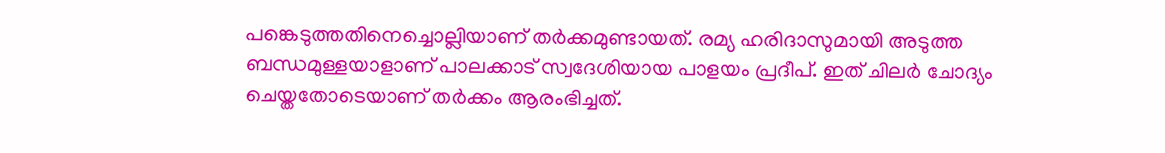പങ്കെടുത്തതിനെച്ചൊല്ലിയാണ് തർക്കമുണ്ടായത്. രമ്യ ഹരിദാസുമായി അടുത്ത ബന്ധമുള്ളയാളാണ് പാലക്കാട് സ്വദേശിയായ പാളയം പ്രദീപ്. ഇത് ചിലർ ചോദ്യം ചെയ്തതോടെയാണ് തർക്കം ആരംഭിച്ചത്.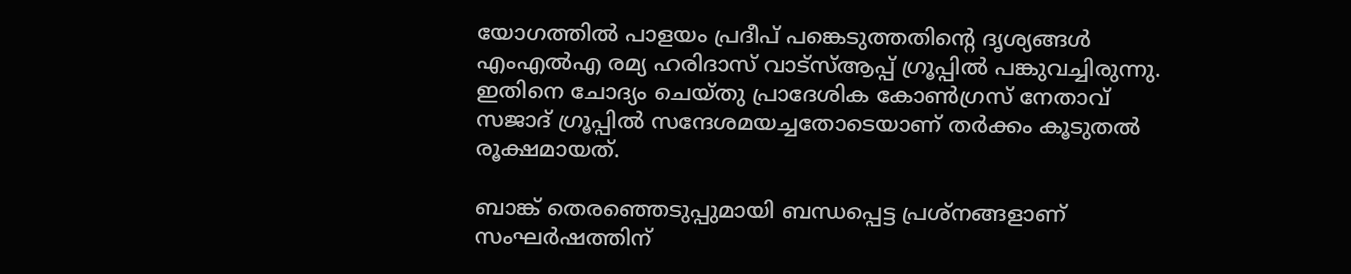യോഗത്തിൽ പാളയം പ്രദീപ് പങ്കെടുത്തതിന്‍റെ ദൃശ്യങ്ങൾ എംഎൽഎ രമ്യ ഹരിദാസ് വാട്സ്ആപ്പ് ഗ്രൂപ്പിൽ പങ്കുവച്ചിരുന്നു. ഇതിനെ ചോദ്യം ചെയ്തു പ്രാദേശിക കോൺഗ്രസ് നേതാവ് സജാദ് ഗ്രൂപ്പിൽ സന്ദേശമയച്ചതോടെയാണ് തർക്കം കൂടുതൽ രൂക്ഷമായത്.

ബാങ്ക് തെരഞ്ഞെടുപ്പുമായി ബന്ധപ്പെട്ട പ്രശ്‌നങ്ങളാണ് സംഘർഷത്തിന്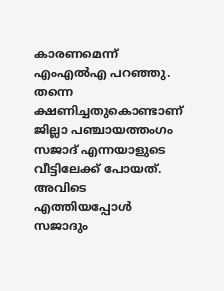കാരണമെന്ന് എംഎൽഎ പറഞ്ഞു. തന്നെ ക്ഷണിച്ചതുകൊണ്ടാണ് ജില്ലാ പഞ്ചായത്തംഗം സജാദ് എന്നയാളുടെ വീട്ടിലേക്ക് പോയത്. അവിടെ എത്തിയപ്പോൾ സജാദും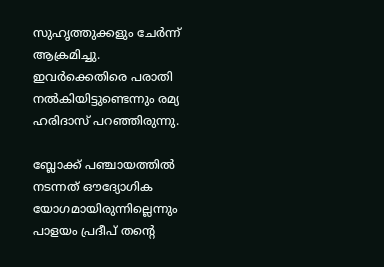സുഹൃത്തുക്കളും ചേർന്ന് ആക്രമിച്ചു. ഇവർക്കെതിരെ പരാതി നൽകിയിട്ടുണ്ടെന്നും രമ്യ ഹരിദാസ് പറഞ്ഞിരുന്നു.

ബ്ലോക്ക് പഞ്ചായത്തിൽ നടന്നത് ഔദ്യോഗിക യോഗമായിരുന്നില്ലെന്നും പാളയം പ്രദീപ് തന്‍റെ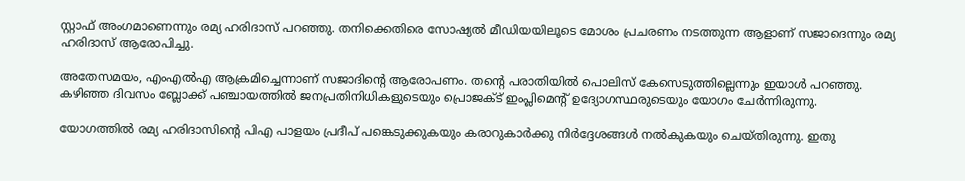സ്റ്റാഫ് അംഗമാണെന്നും രമ്യ ഹരിദാസ് പറഞ്ഞു. തനിക്കെതിരെ സോഷ്യൽ മീഡിയയിലൂടെ മോശം പ്രചരണം നടത്തുന്ന ആളാണ് സജാദെന്നും രമ്യ ഹരിദാസ് ആരോപിച്ചു.

അതേസമയം, എംഎൽഎ ആക്രമിച്ചെന്നാണ് സജാദിന്‍റെ ആരോപണം. തന്‍റെ പരാതിയിൽ പൊലിസ് കേസെടുത്തില്ലെന്നും ഇയാൾ പറഞ്ഞു. കഴിഞ്ഞ ദിവസം ബ്ലോക്ക് പഞ്ചായത്തിൽ ജനപ്രതിനിധികളുടെയും പ്രൊജക്‌ട് ഇംപ്ലിമെന്‍റ് ഉദ്യോഗസ്ഥരുടെയും യോഗം ചേർന്നിരുന്നു.

യോഗത്തിൽ രമ്യ ഹരിദാസിന്‍റെ പിഎ പാളയം പ്രദീപ് പങ്കെടുക്കുകയും കരാറുകാർക്കു നിർദ്ദേശങ്ങൾ നൽകുകയും ചെയ്തിരുന്നു. ഇതു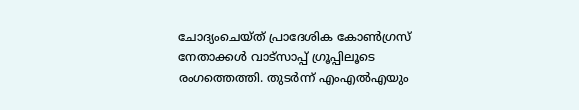ചോദ്യംചെയ്‌ത് പ്രാദേശിക കോൺഗ്രസ് നേതാക്കൾ വാട്‌സാപ്പ് ഗ്രൂപ്പിലൂടെ രംഗത്തെത്തി. തുടർന്ന് എംഎൽഎയും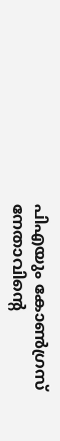പിഎയും കോൺഗ്രസ് നേതാവിന്‍റെ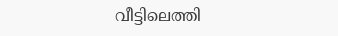വീട്ടിലെത്തി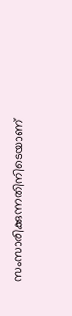സംസാരിക്കുന്നതിനിടെയാണ്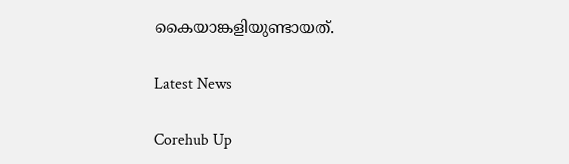കൈയാങ്കളിയുണ്ടായത്.

Latest News

Corehub Up